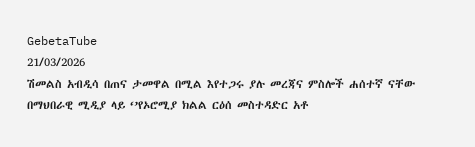GebetaTube
21/03/2026
ሽመልስ አብዲሳ በጠና ታመዋል በሚል እየተጋሩ ያሉ መረጃና ምስሎች ሐሰተኛ ናቸው
በማህበራዊ ሚዲያ ላይ ‘’የኦሮሚያ ክልል ርዕሰ መስተዳድር አቶ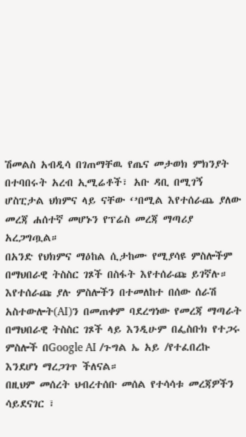ሽመልስ አብዲሳ በገጠማቸዉ የጤና መታወክ ምክንያት በተባበሩት አረብ ኢሚሬቶች፣ አቡ ዳቢ በሚገኝ ሆስፒታል ህክምና ላይ ናቸው ‘’በሚል እየተሰራጨ ያለው መረጃ ሐሰተኛ መሆኑን የፕሬስ መረጃ ማጣሪያ አረጋግጧል።
በአንድ የህክምና ማዕከል ሲታከሙ የሚያሳዩ ምስሎችም በማህበራዊ ትስስር ገጾች በስፋት እየተሰራጩ ይገኛሉ።
እየተሰራጩ ያሉ ምስሎችን በተመለከተ በሰው ሰራሽ አስተውሎት(AI)ን በመጠቀም ባደረግነው የመረጃ ማጣራት በማህበራዊ ትስስር ገጾች ላይ እንዲሁም በፌስቡክ የተጋሩ ምስሎች በGoogle AI /ጉግል ኤ አይ /የተፈበረኩ እንደሆነ ማረጋገጥ ችለናል።
በዚህም መሰረት ህብረተሰቡ መሰል የተሳሳቱ መረጃዎችን ሳይደናገር ፣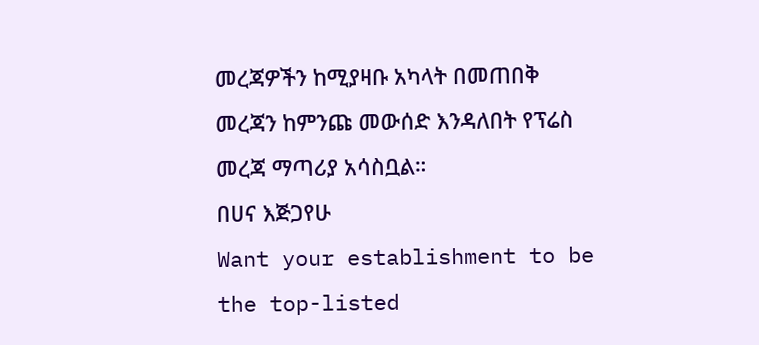መረጃዎችን ከሚያዛቡ አካላት በመጠበቅ መረጃን ከምንጩ መውሰድ እንዳለበት የፕሬስ መረጃ ማጣሪያ አሳስቧል።
በሀና እጅጋየሁ
Want your establishment to be the top-listed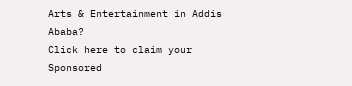Arts & Entertainment in Addis Ababa?
Click here to claim your Sponsored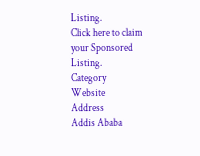Listing.
Click here to claim your Sponsored Listing.
Category
Website
Address
Addis Ababa